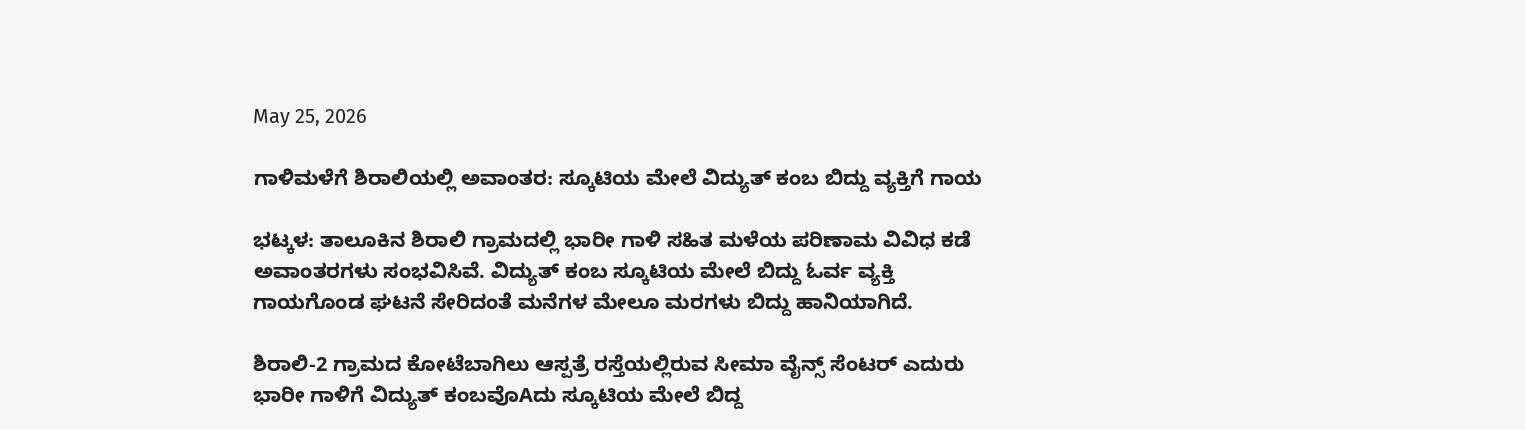May 25, 2026

ಗಾಳಿಮಳೆಗೆ ಶಿರಾಲಿಯಲ್ಲಿ ಅವಾಂತರ: ಸ್ಕೂಟಿಯ ಮೇಲೆ ವಿದ್ಯುತ್ ಕಂಬ ಬಿದ್ದು ವ್ಯಕ್ತಿಗೆ ಗಾಯ

ಭಟ್ಕಳ: ತಾಲೂಕಿನ ಶಿರಾಲಿ ಗ್ರಾಮದಲ್ಲಿ ಭಾರೀ ಗಾಳಿ ಸಹಿತ ಮಳೆಯ ಪರಿಣಾಮ ವಿವಿಧ ಕಡೆ ಅವಾಂತರಗಳು ಸಂಭವಿಸಿವೆ. ವಿದ್ಯುತ್ ಕಂಬ ಸ್ಕೂಟಿಯ ಮೇಲೆ ಬಿದ್ದು ಓರ್ವ ವ್ಯಕ್ತಿ ಗಾಯಗೊಂಡ ಘಟನೆ ಸೇರಿದಂತೆ ಮನೆಗಳ ಮೇಲೂ ಮರಗಳು ಬಿದ್ದು ಹಾನಿಯಾಗಿದೆ.

ಶಿರಾಲಿ-2 ಗ್ರಾಮದ ಕೋಟೆಬಾಗಿಲು ಆಸ್ಪತ್ರೆ ರಸ್ತೆಯಲ್ಲಿರುವ ಸೀಮಾ ವೈನ್ಸ್ ಸೆಂಟರ್ ಎದುರು ಭಾರೀ ಗಾಳಿಗೆ ವಿದ್ಯುತ್ ಕಂಬವೊAದು ಸ್ಕೂಟಿಯ ಮೇಲೆ ಬಿದ್ದ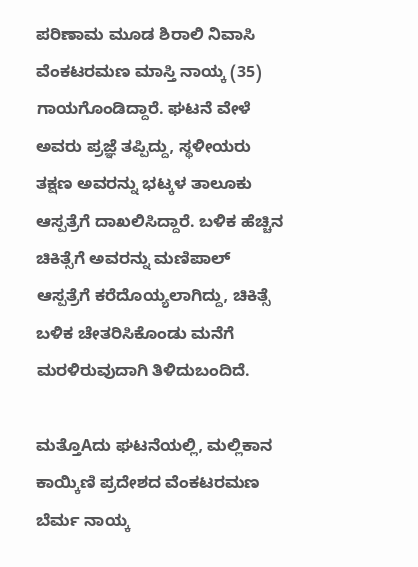ಪರಿಣಾಮ ಮೂಡ ಶಿರಾಲಿ ನಿವಾಸಿ ವೆಂಕಟರಮಣ ಮಾಸ್ತಿ ನಾಯ್ಕ (35) ಗಾಯಗೊಂಡಿದ್ದಾರೆ. ಘಟನೆ ವೇಳೆ ಅವರು ಪ್ರಜ್ಞೆ ತಪ್ಪಿದ್ದು, ಸ್ಥಳೀಯರು ತಕ್ಷಣ ಅವರನ್ನು ಭಟ್ಕಳ ತಾಲೂಕು ಆಸ್ಪತ್ರೆಗೆ ದಾಖಲಿಸಿದ್ದಾರೆ. ಬಳಿಕ ಹೆಚ್ಚಿನ ಚಿಕಿತ್ಸೆಗೆ ಅವರನ್ನು ಮಣಿಪಾಲ್ ಆಸ್ಪತ್ರೆಗೆ ಕರೆದೊಯ್ಯಲಾಗಿದ್ದು, ಚಿಕಿತ್ಸೆ ಬಳಿಕ ಚೇತರಿಸಿಕೊಂಡು ಮನೆಗೆ ಮರಳಿರುವುದಾಗಿ ತಿಳಿದುಬಂದಿದೆ.

ಮತ್ತೊAದು ಘಟನೆಯಲ್ಲಿ, ಮಲ್ಲಿಕಾನ ಕಾಯ್ಕಿಣಿ ಪ್ರದೇಶದ ವೆಂಕಟರಮಣ ಬೆರ್ಮ ನಾಯ್ಕ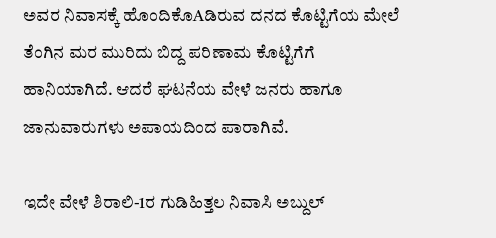ಅವರ ನಿವಾಸಕ್ಕೆ ಹೊಂದಿಕೊAಡಿರುವ ದನದ ಕೊಟ್ಟಿಗೆಯ ಮೇಲೆ ತೆಂಗಿನ ಮರ ಮುರಿದು ಬಿದ್ದ ಪರಿಣಾಮ ಕೊಟ್ಟಿಗೆಗೆ ಹಾನಿಯಾಗಿದೆ. ಆದರೆ ಘಟನೆಯ ವೇಳೆ ಜನರು ಹಾಗೂ ಜಾನುವಾರುಗಳು ಅಪಾಯದಿಂದ ಪಾರಾಗಿವೆ.

ಇದೇ ವೇಳೆ ಶಿರಾಲಿ-1ರ ಗುಡಿಹಿತ್ತಲ ನಿವಾಸಿ ಅಬ್ದುಲ್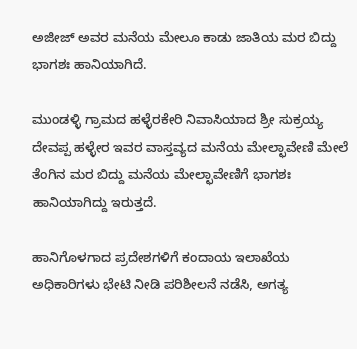ಅಜೀಜ್ ಅವರ ಮನೆಯ ಮೇಲೂ ಕಾಡು ಜಾತಿಯ ಮರ ಬಿದ್ದು ಭಾಗಶಃ ಹಾನಿಯಾಗಿದೆ.

ಮುಂಡಳ್ಳಿ ಗ್ರಾಮದ ಹಳ್ಳೆರಕೇರಿ ನಿವಾಸಿಯಾದ ಶ್ರೀ ಸುಕ್ರಯ್ಯ ದೇವಪ್ಪ ಹಳ್ಳೇರ ಇವರ ವಾಸ್ತವ್ಯದ ಮನೆಯ ಮೇಲ್ಛಾವೇಣಿ ಮೇಲೆ ತೆಂಗಿನ ಮರ ಬಿದ್ದು ಮನೆಯ ಮೇಲ್ಛಾವೇಣಿಗೆ ಭಾಗಶಃ ಹಾನಿಯಾಗಿದ್ದು ಇರುತ್ತದೆ.

ಹಾನಿಗೊಳಗಾದ ಪ್ರದೇಶಗಳಿಗೆ ಕಂದಾಯ ಇಲಾಖೆಯ ಅಧಿಕಾರಿಗಳು ಭೇಟಿ ನೀಡಿ ಪರಿಶೀಲನೆ ನಡೆಸಿ, ಅಗತ್ಯ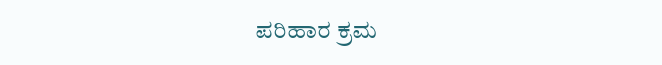ಪರಿಹಾರ ಕ್ರಮ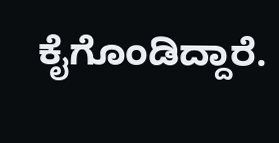ಕೈಗೊಂಡಿದ್ದಾರೆ.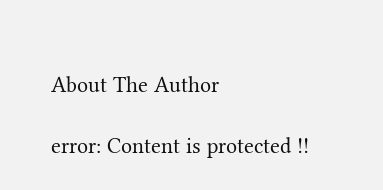About The Author

error: Content is protected !!